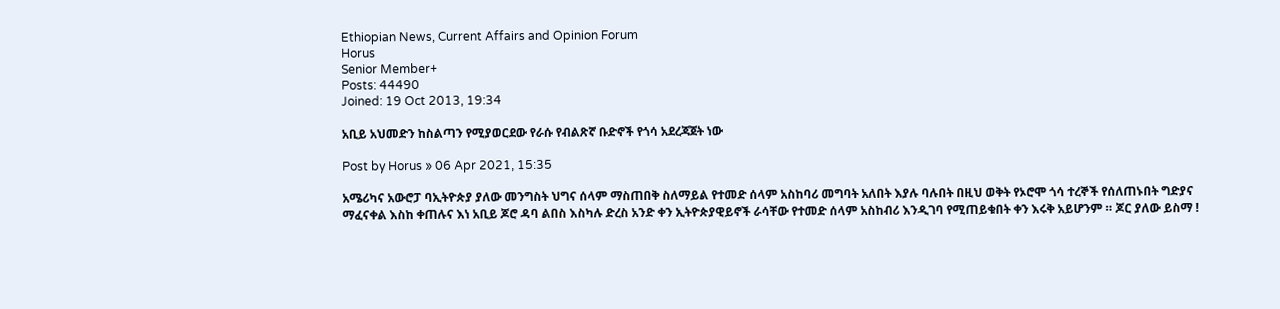Ethiopian News, Current Affairs and Opinion Forum
Horus
Senior Member+
Posts: 44490
Joined: 19 Oct 2013, 19:34

አቢይ አህመድን ከስልጣን የሚያወርደው የራሱ የብልጽኛ ቡድኖች የጎሳ አደረጃጀት ነው

Post by Horus » 06 Apr 2021, 15:35

አሜሪካና አውሮፓ ባኢትዮጵያ ያለው መንግስት ህግና ሰላም ማስጠበቅ ስለማይል የተመድ ሰላም አስከባሪ መግባት አለበት እያሉ ባሉበት በዚህ ወቅት የኦሮሞ ጎሳ ተረኞች የሰለጠኑበት ግድያና ማፈናቀል እስከ ቀጠሉና እነ አቢይ ጆሮ ዳባ ልበስ እስካሉ ድረስ አንድ ቀን ኢትዮጵያዊይኖች ራሳቸው የተመድ ሰላም አስከብሪ እንዲገባ የሚጠይቁበት ቀን እሩቅ አይሆንም ። ጆር ያለው ይስማ !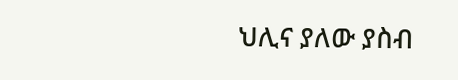ህሊና ያለው ያስብ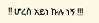!! ሆረስ አይነ ኩሉ ነኝ !!!